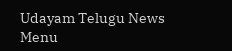Udayam Telugu News
Menu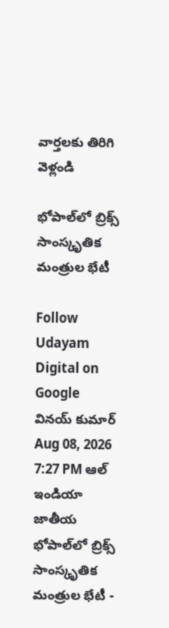వార్తలకు తిరిగి వెళ్లండి

భోపాల్‌లో బ్రిక్స్‌ సాంస్కృతిక మంత్రుల భేటీ

Follow Udayam Digital on Google
వినయ్ కుమార్ Aug 08, 2026 7:27 PM ఆల్ ఇండియా జాతీయ
భోపాల్‌లో బ్రిక్స్‌ సాంస్కృతిక మంత్రుల భేటీ -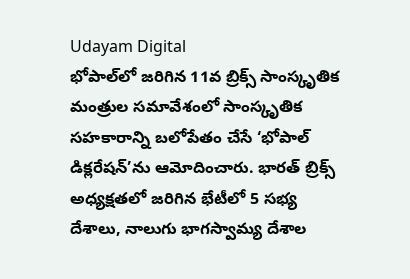Udayam Digital
భోపాల్‌లో జరిగిన 11వ బ్రిక్స్‌ సాంస్కృతిక మంత్రుల సమావేశంలో సాంస్కృతిక సహకారాన్ని బలోపేతం చేసే ‘భోపాల్‌ డిక్లరేషన్‌’ను ఆమోదించారు. భారత్‌ బ్రిక్స్‌ అధ్యక్షతలో జరిగిన భేటీలో 5 సభ్య దేశాలు, నాలుగు భాగస్వామ్య దేశాల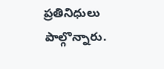ప్రతినిధులు పాల్గొన్నారు.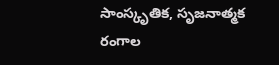సాంస్కృతిక, సృజనాత్మక రంగాల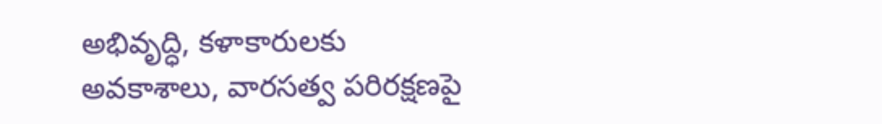అభివృద్ధి, కళాకారులకు అవకాశాలు, వారసత్వ పరిరక్షణపై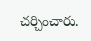చర్చించారు.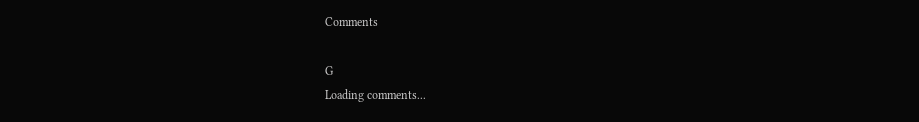Comments

G
Loading comments...